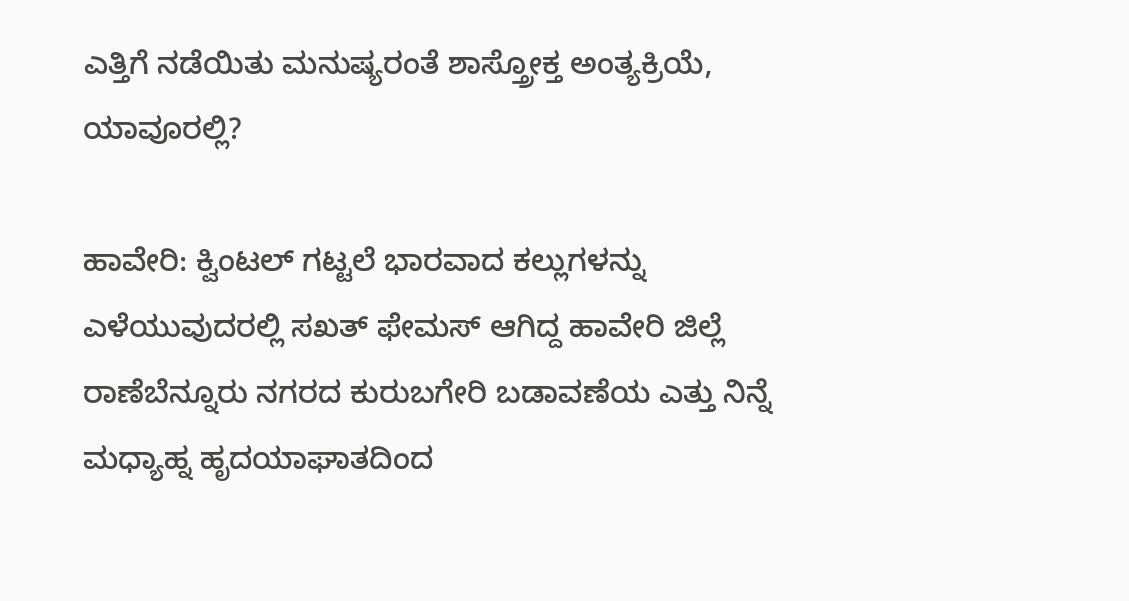ಎತ್ತಿಗೆ ನಡೆಯಿತು ಮನುಷ್ಯರಂತೆ ಶಾಸ್ತ್ರೋಕ್ತ ಅಂತ್ಯಕ್ರಿಯೆ, ಯಾವೂರಲ್ಲಿ?

ಹಾವೇರಿ: ಕ್ವಿಂಟಲ್ ಗಟ್ಟಲೆ ಭಾರವಾದ ಕಲ್ಲುಗಳನ್ನು ಎಳೆಯುವುದರಲ್ಲಿ ಸಖತ್ ಫೇಮಸ್ ಆಗಿದ್ದ ಹಾವೇರಿ ಜಿಲ್ಲೆ ರಾಣೆಬೆನ್ನೂರು ನಗರದ ಕುರುಬಗೇರಿ ಬಡಾವಣೆಯ ಎತ್ತು ನಿನ್ನೆ ಮಧ್ಯಾಹ್ನ ಹೃದಯಾಘಾತದಿಂದ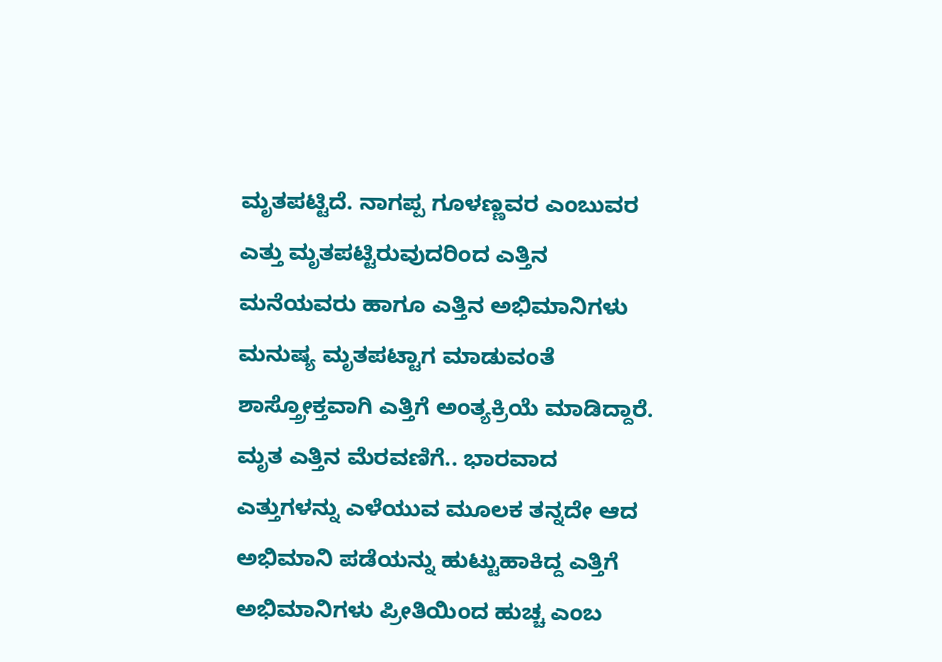ಮೃತಪಟ್ಟಿದೆ. ನಾಗಪ್ಪ ಗೂಳಣ್ಣವರ ಎಂಬುವರ ಎತ್ತು ಮೃತಪಟ್ಟಿರುವುದರಿಂದ ಎತ್ತಿನ ಮನೆಯವರು ಹಾಗೂ ಎತ್ತಿನ ಅಭಿಮಾನಿಗಳು ಮನುಷ್ಯ ಮೃತಪಟ್ಟಾಗ ಮಾಡುವಂತೆ ಶಾಸ್ತ್ರೋಕ್ತವಾಗಿ ಎತ್ತಿಗೆ ಅಂತ್ಯಕ್ರಿಯೆ ಮಾಡಿದ್ದಾರೆ. ಮೃತ ಎತ್ತಿನ ಮೆರವಣಿಗೆ.. ಭಾರವಾದ ಎತ್ತುಗಳನ್ನು ಎಳೆಯುವ ಮೂಲಕ ತನ್ನದೇ ಆದ ಅಭಿಮಾನಿ ಪಡೆಯನ್ನು ಹುಟ್ಟುಹಾಕಿದ್ದ ಎತ್ತಿಗೆ ಅಭಿಮಾನಿಗಳು ಪ್ರೀತಿಯಿಂದ ಹುಚ್ಚ ಎಂಬ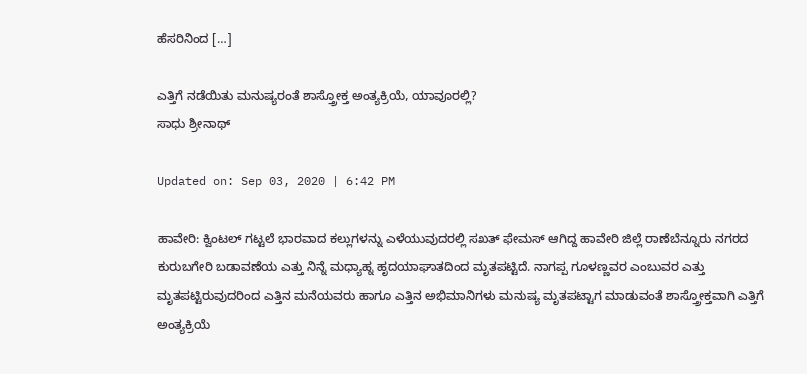ಹೆಸರಿನಿಂದ […]

ಎತ್ತಿಗೆ ನಡೆಯಿತು ಮನುಷ್ಯರಂತೆ ಶಾಸ್ತ್ರೋಕ್ತ ಅಂತ್ಯಕ್ರಿಯೆ, ಯಾವೂರಲ್ಲಿ?
ಸಾಧು ಶ್ರೀನಾಥ್

Updated on: Sep 03, 2020 | 6:42 PM

ಹಾವೇರಿ: ಕ್ವಿಂಟಲ್ ಗಟ್ಟಲೆ ಭಾರವಾದ ಕಲ್ಲುಗಳನ್ನು ಎಳೆಯುವುದರಲ್ಲಿ ಸಖತ್ ಫೇಮಸ್ ಆಗಿದ್ದ ಹಾವೇರಿ ಜಿಲ್ಲೆ ರಾಣೆಬೆನ್ನೂರು ನಗರದ ಕುರುಬಗೇರಿ ಬಡಾವಣೆಯ ಎತ್ತು ನಿನ್ನೆ ಮಧ್ಯಾಹ್ನ ಹೃದಯಾಘಾತದಿಂದ ಮೃತಪಟ್ಟಿದೆ. ನಾಗಪ್ಪ ಗೂಳಣ್ಣವರ ಎಂಬುವರ ಎತ್ತು ಮೃತಪಟ್ಟಿರುವುದರಿಂದ ಎತ್ತಿನ ಮನೆಯವರು ಹಾಗೂ ಎತ್ತಿನ ಅಭಿಮಾನಿಗಳು ಮನುಷ್ಯ ಮೃತಪಟ್ಟಾಗ ಮಾಡುವಂತೆ ಶಾಸ್ತ್ರೋಕ್ತವಾಗಿ ಎತ್ತಿಗೆ ಅಂತ್ಯಕ್ರಿಯೆ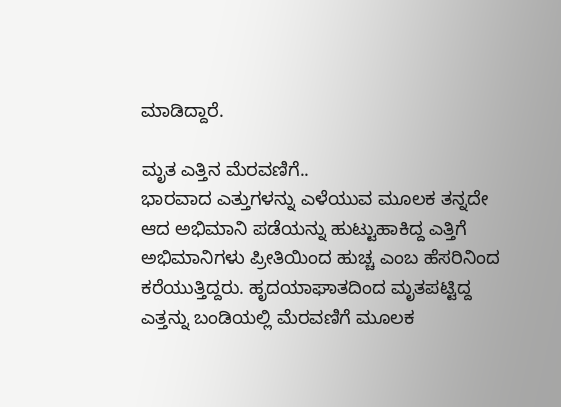ಮಾಡಿದ್ದಾರೆ.

ಮೃತ ಎತ್ತಿನ ಮೆರವಣಿಗೆ..
ಭಾರವಾದ ಎತ್ತುಗಳನ್ನು ಎಳೆಯುವ ಮೂಲಕ ತನ್ನದೇ ಆದ ಅಭಿಮಾನಿ ಪಡೆಯನ್ನು ಹುಟ್ಟುಹಾಕಿದ್ದ ಎತ್ತಿಗೆ ಅಭಿಮಾನಿಗಳು ಪ್ರೀತಿಯಿಂದ ಹುಚ್ಚ ಎಂಬ ಹೆಸರಿನಿಂದ ಕರೆಯುತ್ತಿದ್ದರು. ಹೃದಯಾಘಾತದಿಂದ ಮೃತಪಟ್ಟಿದ್ದ ಎತ್ತನ್ನು ಬಂಡಿಯಲ್ಲಿ ಮೆರವಣಿಗೆ ಮೂಲಕ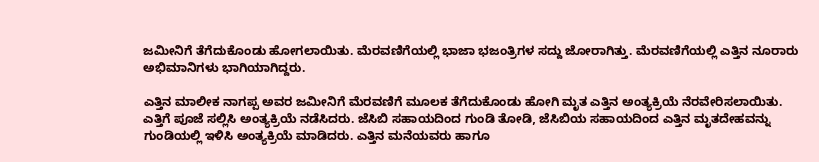ಜಮೀನಿಗೆ ತೆಗೆದುಕೊಂಡು ಹೋಗಲಾಯಿತು. ಮೆರವಣಿಗೆಯಲ್ಲಿ ಭಾಜಾ ಭಜಂತ್ರಿಗಳ ಸದ್ದು ಜೋರಾಗಿತ್ತು. ಮೆರವಣಿಗೆಯಲ್ಲಿ ಎತ್ತಿನ ನೂರಾರು ಅಭಿಮಾನಿಗಳು ಭಾಗಿಯಾಗಿದ್ದರು.

ಎತ್ತಿನ ಮಾಲೀಕ ನಾಗಪ್ಪ ಅವರ ಜಮೀನಿಗೆ ಮೆರವಣಿಗೆ ಮೂಲಕ ತೆಗೆದುಕೊಂಡು ಹೋಗಿ ಮೃತ ಎತ್ತಿನ ಅಂತ್ಯಕ್ರಿಯೆ ನೆರವೇರಿಸಲಾಯಿತು. ಎತ್ತಿಗೆ ಪೂಜೆ ಸಲ್ಲಿಸಿ ಅಂತ್ಯಕ್ರಿಯೆ ನಡೆಸಿದರು. ಜೆಸಿಬಿ ಸಹಾಯದಿಂದ ಗುಂಡಿ ತೋಡಿ, ಜೆಸಿಬಿಯ ಸಹಾಯದಿಂದ‌ ಎತ್ತಿನ ಮೃತದೇಹವನ್ನು ಗುಂಡಿಯಲ್ಲಿ ಇಳಿಸಿ ಅಂತ್ಯಕ್ರಿಯೆ ಮಾಡಿದರು. ಎತ್ತಿನ ಮನೆಯವರು ಹಾಗೂ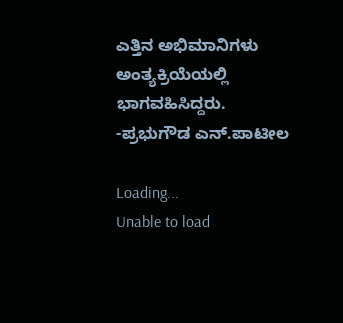ಎತ್ತಿನ ಅಭಿಮಾನಿಗಳು ಅಂತ್ಯಕ್ರಿಯೆಯಲ್ಲಿ ಭಾಗವಹಿಸಿದ್ದರು.
-ಪ್ರಭುಗೌಡ ಎನ್.ಪಾಟೀಲ

Loading...
Unable to load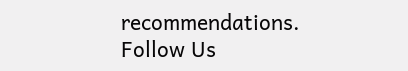recommendations.
Follow Us